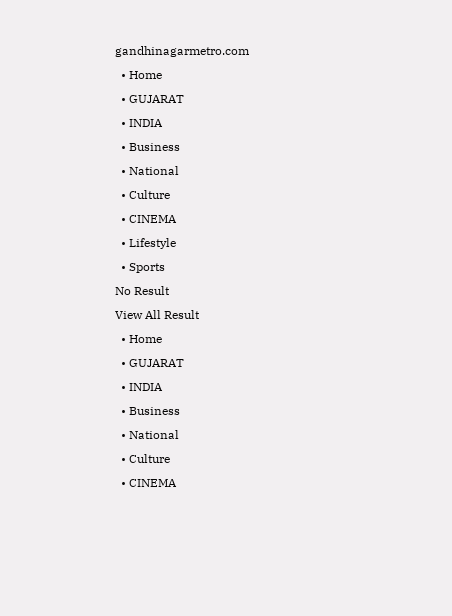gandhinagarmetro.com
  • Home
  • GUJARAT
  • INDIA
  • Business
  • National
  • Culture
  • CINEMA
  • Lifestyle
  • Sports
No Result
View All Result
  • Home
  • GUJARAT
  • INDIA
  • Business
  • National
  • Culture
  • CINEMA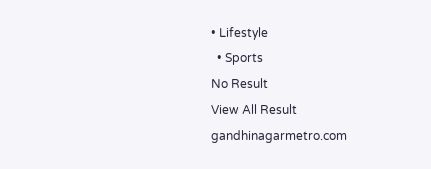• Lifestyle
  • Sports
No Result
View All Result
gandhinagarmetro.com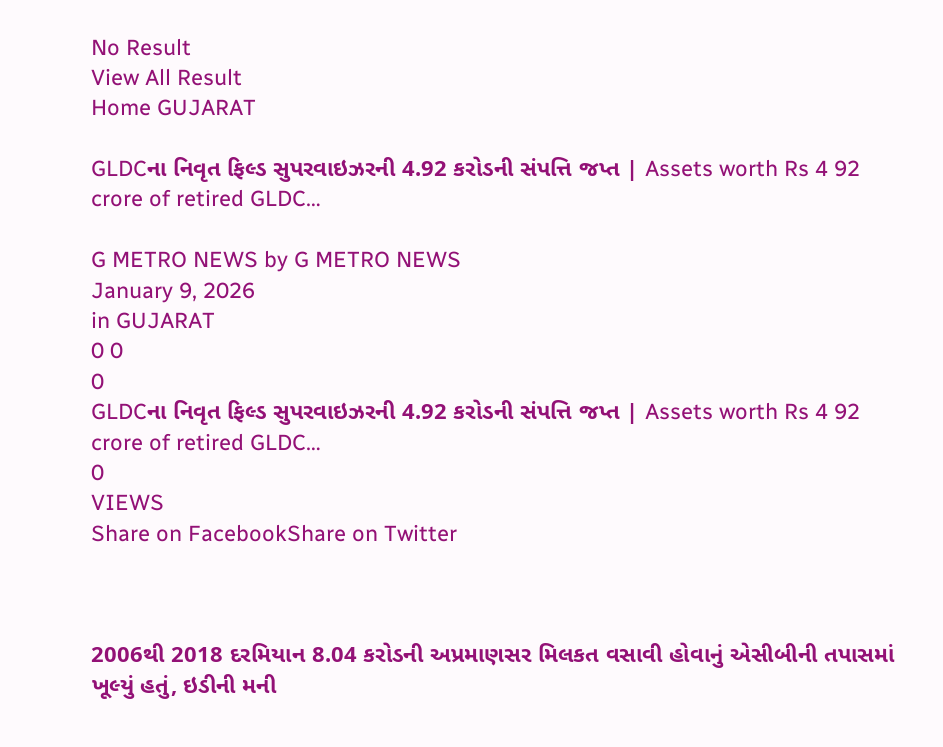No Result
View All Result
Home GUJARAT

GLDCના નિવૃત ફિલ્ડ સુપરવાઇઝરની 4.92 કરોડની સંપત્તિ જપ્ત | Assets worth Rs 4 92 crore of retired GLDC…

G METRO NEWS by G METRO NEWS
January 9, 2026
in GUJARAT
0 0
0
GLDCના નિવૃત ફિલ્ડ સુપરવાઇઝરની 4.92 કરોડની સંપત્તિ જપ્ત | Assets worth Rs 4 92 crore of retired GLDC…
0
VIEWS
Share on FacebookShare on Twitter



2006થી 2018 દરમિયાન 8.04 કરોડની અપ્રમાણસર મિલકત વસાવી હોવાનું એસીબીની તપાસમાં ખૂલ્યું હતું, ઇડીની મની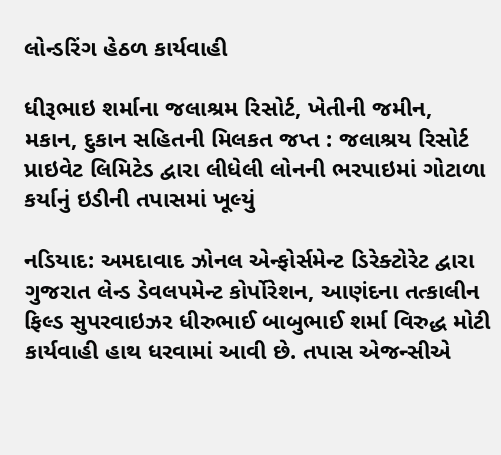લોન્ડરિંગ હેઠળ કાર્યવાહી

ધીરૂભાઇ શર્માના જલાશ્રમ રિસોર્ટ, ખેતીની જમીન, મકાન, દુકાન સહિતની મિલકત જપ્ત : જલાશ્રય રિસોર્ટ પ્રાઇવેટ લિમિટેડ દ્વારા લીધેલી લોનની ભરપાઇમાં ગોટાળા કર્યાનું ઇડીની તપાસમાં ખૂલ્યું

નડિયાદ: અમદાવાદ ઝોનલ એન્ફોર્સમેન્ટ ડિરેક્ટોરેટ દ્વારા ગુજરાત લેન્ડ ડેવલપમેન્ટ કોર્પોરેશન, આણંદના તત્કાલીન ફિલ્ડ સુપરવાઇઝર ધીરુભાઈ બાબુભાઈ શર્મા વિરુદ્ધ મોટી કાર્યવાહી હાથ ધરવામાં આવી છે. તપાસ એજન્સીએ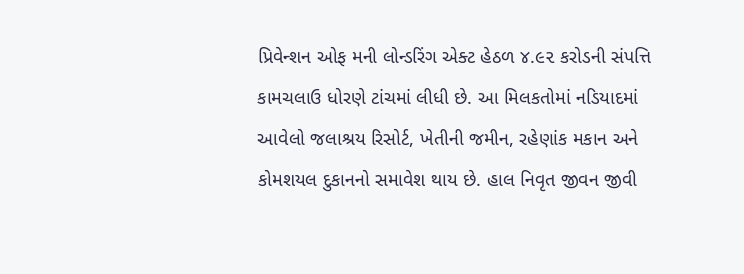પ્રિવેન્શન ઓફ મની લોન્ડરિંગ એક્ટ હેઠળ ૪.૯૨ કરોડની સંપત્તિ કામચલાઉ ધોરણે ટાંચમાં લીધી છે. આ મિલકતોમાં નડિયાદમાં આવેલો જલાશ્રય રિસોર્ટ, ખેતીની જમીન, રહેણાંક મકાન અને કોમશયલ દુકાનનો સમાવેશ થાય છે. હાલ નિવૃત જીવન જીવી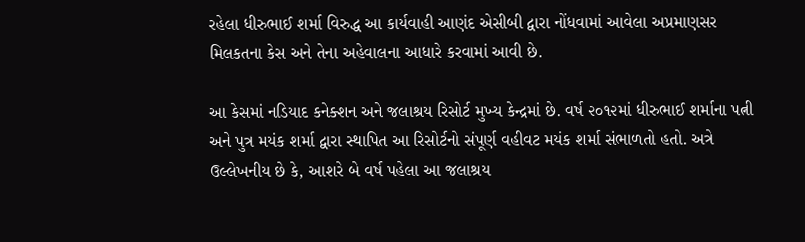રહેલા ધીરુભાઈ શર્મા વિરુદ્ધ આ કાર્યવાહી આણંદ એસીબી દ્વારા નોંધવામાં આવેલા અપ્રમાણસર મિલકતના કેસ અને તેના અહેવાલના આધારે કરવામાં આવી છે.

આ કેસમાં નડિયાદ કનેક્શન અને જલાશ્રય રિસોર્ટ મુખ્ય કેન્દ્રમાં છે. વર્ષ ૨૦૧૨માં ધીરુભાઈ શર્માના પત્ની અને પુત્ર મયંક શર્મા દ્વારા સ્થાપિત આ રિસોર્ટનો સંપૂર્ણ વહીવટ મયંક શર્મા સંભાળતો હતો. અત્રે ઉલ્લેખનીય છે કે, આશરે બે વર્ષ પહેલા આ જલાશ્રય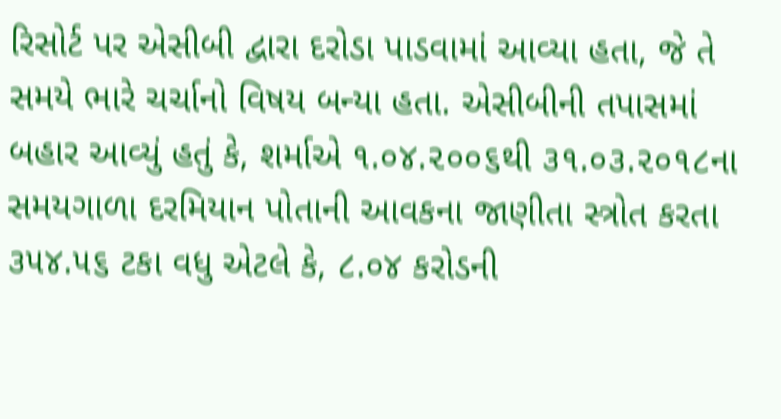રિસોર્ટ પર એસીબી દ્વારા દરોડા પાડવામાં આવ્યા હતા, જે તે સમયે ભારે ચર્ચાનો વિષય બન્યા હતા. એસીબીની તપાસમાં બહાર આવ્યું હતું કે, શર્માએ ૧.૦૪.૨૦૦૬થી ૩૧.૦૩.૨૦૧૮ના સમયગાળા દરમિયાન પોતાની આવકના જાણીતા સ્ત્રોત કરતા ૩૫૪.૫૬ ટકા વધુ એટલે કે, ૮.૦૪ કરોડની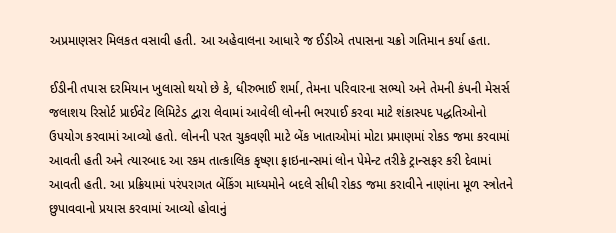અપ્રમાણસર મિલકત વસાવી હતી. આ અહેવાલના આધારે જ ઈડીએ તપાસના ચક્રો ગતિમાન કર્યા હતા.

ઈડીની તપાસ દરમિયાન ખુલાસો થયો છે કે, ધીરુભાઈ શર્મા, તેમના પરિવારના સભ્યો અને તેમની કંપની મેસર્સ જલાશય રિસોર્ટ પ્રાઈવેટ લિમિટેડ દ્વારા લેવામાં આવેલી લોનની ભરપાઈ કરવા માટે શંકાસ્પદ પદ્ધતિઓનો ઉપયોગ કરવામાં આવ્યો હતો. લોનની પરત ચુકવણી માટે બેંક ખાતાઓમાં મોટા પ્રમાણમાં રોકડ જમા કરવામાં આવતી હતી અને ત્યારબાદ આ રકમ તાત્કાલિક કૃષ્ણા ફાઇનાન્સમાં લોન પેમેન્ટ તરીકે ટ્રાન્સફર કરી દેવામાં આવતી હતી. આ પ્રક્રિયામાં પરંપરાગત બેંકિંગ માધ્યમોને બદલે સીધી રોકડ જમા કરાવીને નાણાંના મૂળ સ્ત્રોતને છુપાવવાનો પ્રયાસ કરવામાં આવ્યો હોવાનું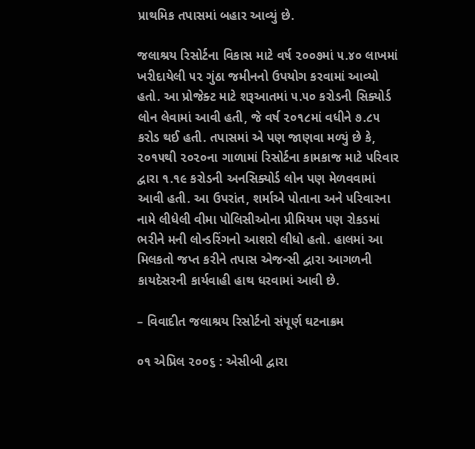પ્રાથમિક તપાસમાં બહાર આવ્યું છે.

જલાશ્રય રિસોર્ટના વિકાસ માટે વર્ષ ૨૦૦૭માં ૫.૪૦ લાખમાં ખરીદાયેલી ૫૨ ગુંઠા જમીનનો ઉપયોગ કરવામાં આવ્યો હતો. આ પ્રોજેક્ટ માટે શરૂઆતમાં ૫.૫૦ કરોડની સિક્યોર્ડ લોન લેવામાં આવી હતી, જે વર્ષ ૨૦૧૮માં વધીને ૭.૮૫ કરોડ થઈ હતી. તપાસમાં એ પણ જાણવા મળ્યું છે કે, ૨૦૧૫થી ૨૦૨૦ના ગાળામાં રિસોર્ટના કામકાજ માટે પરિવાર દ્વારા ૧.૧૯ કરોડની અનસિક્યોર્ડ લોન પણ મેળવવામાં આવી હતી. આ ઉપરાંત, શર્માએ પોતાના અને પરિવારના નામે લીધેલી વીમા પોલિસીઓના પ્રીમિયમ પણ રોકડમાં ભરીને મની લોન્ડરિંગનો આશરો લીધો હતો. હાલમાં આ મિલકતો જપ્ત કરીને તપાસ એજન્સી દ્વારા આગળની કાયદેસરની કાર્યવાહી હાથ ધરવામાં આવી છે.

– વિવાદીત જલાશ્રય રિસોર્ટનો સંપૂર્ણ ઘટનાક્રમ

૦૧ એપ્રિલ ૨૦૦૬ : એસીબી દ્વારા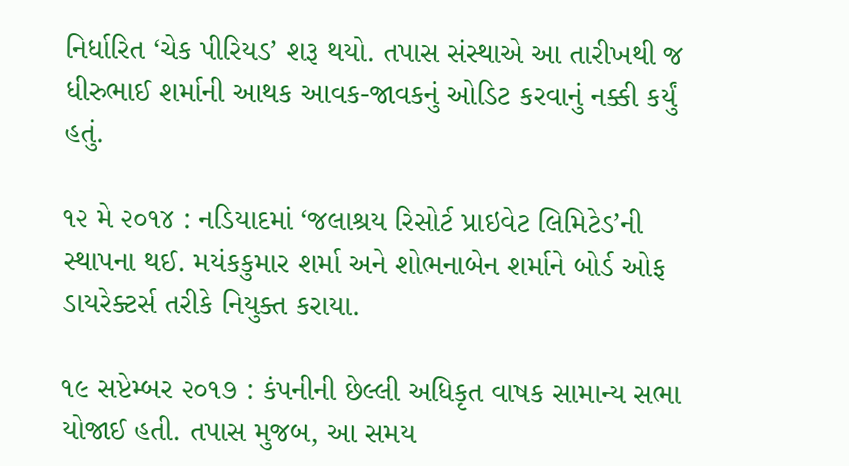નિર્ધારિત ‘ચેક પીરિયડ’ શરૂ થયો. તપાસ સંસ્થાએ આ તારીખથી જ ધીરુભાઈ શર્માની આથક આવક-જાવકનું ઓડિટ કરવાનું નક્કી કર્યું હતું.

૧૨ મે ૨૦૧૪ : નડિયાદમાં ‘જલાશ્રય રિસોર્ટ પ્રાઇવેટ લિમિટેડ’ની સ્થાપના થઈ. મયંકકુમાર શર્મા અને શોભનાબેન શર્માને બોર્ડ ઓફ ડાયરેક્ટર્સ તરીકે નિયુક્ત કરાયા.

૧૯ સપ્ટેમ્બર ૨૦૧૭ : કંપનીની છેલ્લી અધિકૃત વાષક સામાન્ય સભા યોજાઈ હતી. તપાસ મુજબ, આ સમય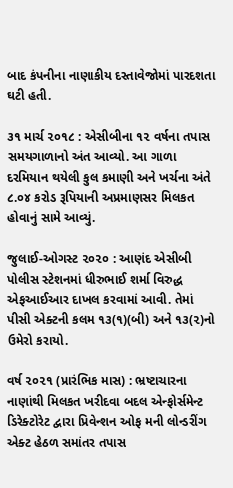બાદ કંપનીના નાણાકીય દસ્તાવેજોમાં પારદશતા ઘટી હતી.

૩૧ માર્ચ ૨૦૧૮ : એસીબીના ૧૨ વર્ષના તપાસ સમયગાળાનો અંત આવ્યો. આ ગાળા દરમિયાન થયેલી કુલ કમાણી અને ખર્ચના અંતે ૮.૦૪ કરોડ રૂપિયાની અપ્રમાણસર મિલકત હોવાનું સામે આવ્યું.

જુલાઈ-ઓગસ્ટ ૨૦૨૦ : આણંદ એસીબી પોલીસ સ્ટેશનમાં ધીરુભાઈ શર્મા વિરુદ્ધ એફઆઈઆર દાખલ કરવામાં આવી. તેમાં પીસી એક્ટની કલમ ૧૩(૧)(બી) અને ૧૩(૨)નો ઉમેરો કરાયો.

વર્ષ ૨૦૨૧ (પ્રારંભિક માસ) : ભ્રષ્ટાચારના નાણાંથી મિલકત ખરીદવા બદલ એન્ફોર્સમેન્ટ ડિરેક્ટોરેટ દ્વારા પ્રિવેન્શન ઓફ મની લોન્ડરીંગ એક્ટ હેઠળ સમાંતર તપાસ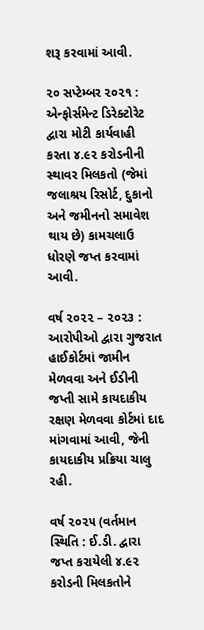શરૂ કરવામાં આવી.

૨૦ સપ્ટેમ્બર ૨૦૨૧ : એન્ફોર્સમેન્ટ ડિરેક્ટોરેટ દ્વારા મોટી કાર્યવાહી કરતા ૪.૯૨ કરોડનીની સ્થાવર મિલકતો (જેમાં જલાશ્રય રિસોર્ટ, દુકાનો અને જમીનનો સમાવેશ થાય છે) કામચલાઉ ધોરણે જપ્ત કરવામાં આવી.

વર્ષ ૨૦૨૨ – ૨૦૨૩ : આરોપીઓ દ્વારા ગુજરાત હાઈકોર્ટમાં જામીન મેળવવા અને ઈડીની જપ્તી સામે કાયદાકીય રક્ષણ મેળવવા કોર્ટમાં દાદ માંગવામાં આવી, જેની કાયદાકીય પ્રક્રિયા ચાલુ રહી.

વર્ષ ૨૦૨૫ (વર્તમાન સ્થિતિ : ઈ.ડી. દ્વારા જપ્ત કરાયેલી ૪.૯૨ કરોડની મિલકતોને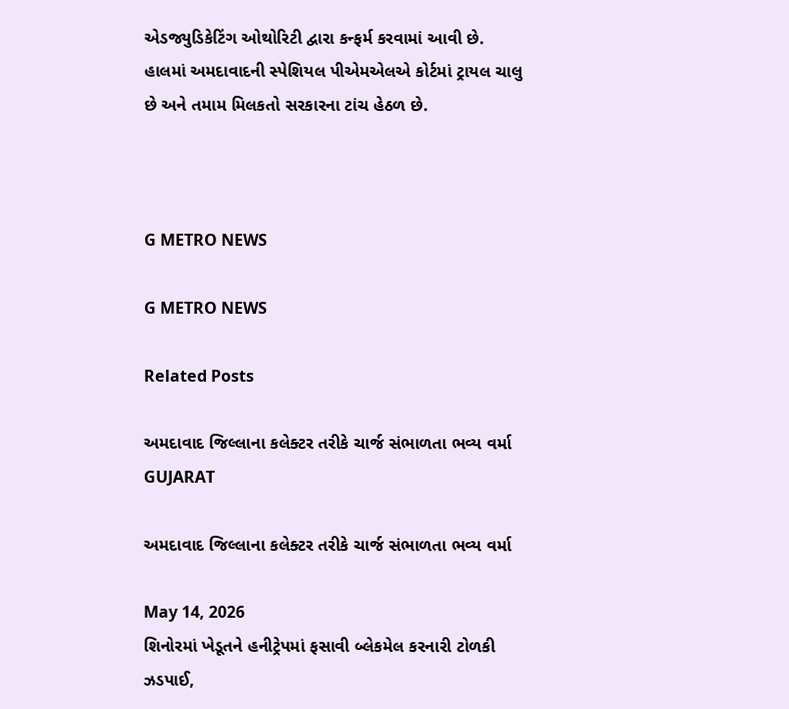એડજ્યુડિકેટિંગ ઓથોરિટી દ્વારા કન્ફર્મ કરવામાં આવી છે. હાલમાં અમદાવાદની સ્પેશિયલ પીએમએલએ કોર્ટમાં ટ્રાયલ ચાલુ છે અને તમામ મિલકતો સરકારના ટાંચ હેઠળ છે.



G METRO NEWS

G METRO NEWS

Related Posts

અમદાવાદ જિલ્લાના કલેક્ટર તરીકે ચાર્જ સંભાળતા ભવ્ય વર્મા
GUJARAT

અમદાવાદ જિલ્લાના કલેક્ટર તરીકે ચાર્જ સંભાળતા ભવ્ય વર્મા

May 14, 2026
શિનોરમાં ખેડૂતને હનીટ્રેપમાં ફસાવી બ્લેકમેલ કરનારી ટોળકી ઝડપાઈ,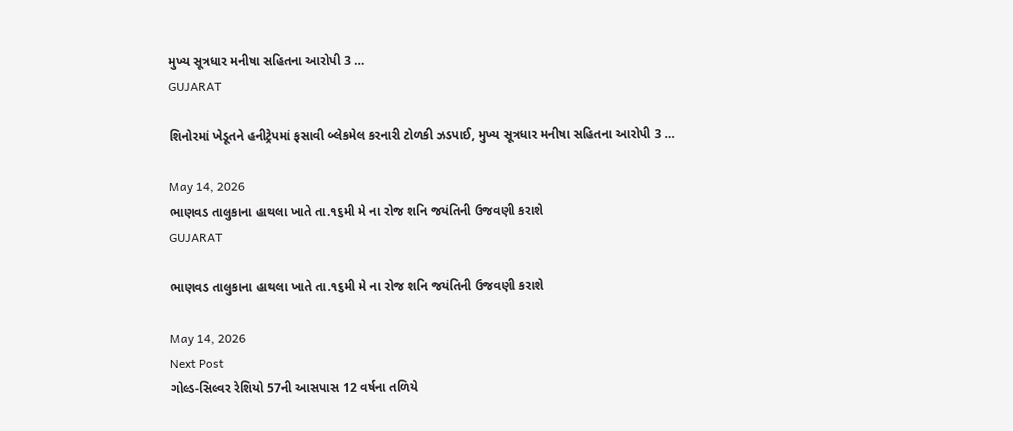મુખ્ય સૂત્રધાર મનીષા સહિતના આરોપી 3 …
GUJARAT

શિનોરમાં ખેડૂતને હનીટ્રેપમાં ફસાવી બ્લેકમેલ કરનારી ટોળકી ઝડપાઈ, મુખ્ય સૂત્રધાર મનીષા સહિતના આરોપી 3 …

May 14, 2026
ભાણવડ તાલુકાના હાથલા ખાતે તા.૧૬મી મે ના રોજ શનિ જયંતિની ઉજવણી કરાશે
GUJARAT

ભાણવડ તાલુકાના હાથલા ખાતે તા.૧૬મી મે ના રોજ શનિ જયંતિની ઉજવણી કરાશે

May 14, 2026
Next Post
ગોલ્ડ-સિલ્વર રેશિયો 57ની આસપાસ 12 વર્ષના તળિયે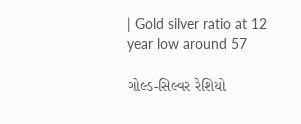| Gold silver ratio at 12 year low around 57

ગોલ્ડ-સિલ્વર રેશિયો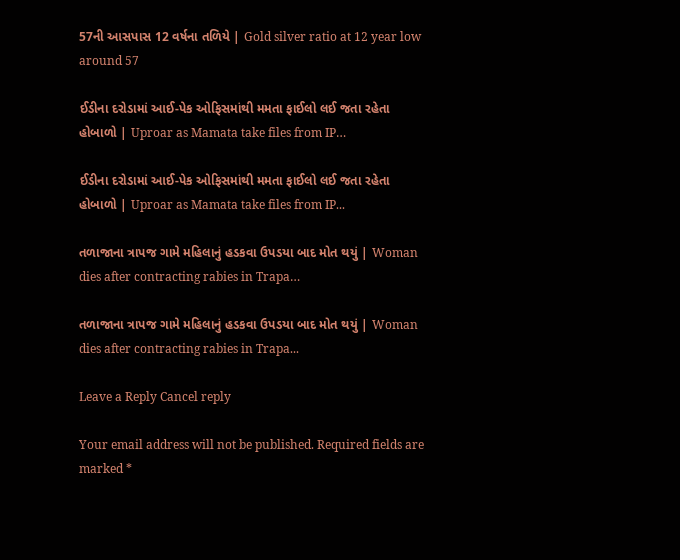57ની આસપાસ 12 વર્ષના તળિયે | Gold silver ratio at 12 year low around 57

ઈડીના દરોડામાં આઈ-પેક ઓફિસમાંથી મમતા ફાઈલો લઈ જતા રહેતા હોબાળો | Uproar as Mamata take files from IP…

ઈડીના દરોડામાં આઈ-પેક ઓફિસમાંથી મમતા ફાઈલો લઈ જતા રહેતા હોબાળો | Uproar as Mamata take files from IP...

તળાજાના ત્રાપજ ગામે મહિલાનું હડકવા ઉપડયા બાદ મોત થયું | Woman dies after contracting rabies in Trapa…

તળાજાના ત્રાપજ ગામે મહિલાનું હડકવા ઉપડયા બાદ મોત થયું | Woman dies after contracting rabies in Trapa...

Leave a Reply Cancel reply

Your email address will not be published. Required fields are marked *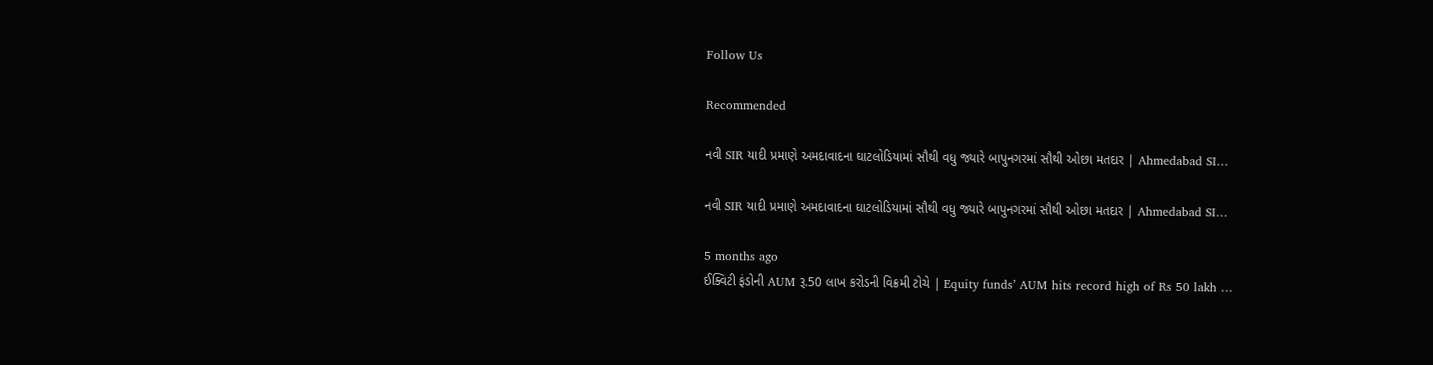Follow Us

Recommended

નવી SIR યાદી પ્રમાણે અમદાવાદના ઘાટલોડિયામાં સૌથી વધુ જ્યારે બાપુનગરમાં સૌથી ઓછા મતદાર | Ahmedabad SI…

નવી SIR યાદી પ્રમાણે અમદાવાદના ઘાટલોડિયામાં સૌથી વધુ જ્યારે બાપુનગરમાં સૌથી ઓછા મતદાર | Ahmedabad SI…

5 months ago
ઈક્વિટી ફંડોની AUM રૂ.50 લાખ કરોડની વિક્રમી ટોચે | Equity funds’ AUM hits record high of Rs 50 lakh …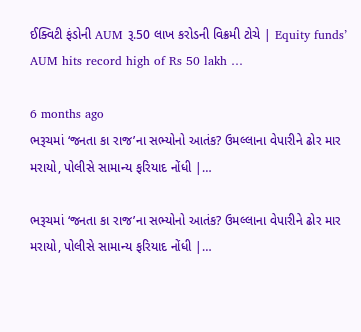ઈક્વિટી ફંડોની AUM રૂ.50 લાખ કરોડની વિક્રમી ટોચે | Equity funds’ AUM hits record high of Rs 50 lakh …

6 months ago
ભરૂચમાં ‘જનતા કા રાજ’ના સભ્યોનો આતંક? ઉમલ્લાના વેપારીને ઢોર માર મરાયો, પોલીસે સામાન્ય ફરિયાદ નોંધી |…

ભરૂચમાં ‘જનતા કા રાજ’ના સભ્યોનો આતંક? ઉમલ્લાના વેપારીને ઢોર માર મરાયો, પોલીસે સામાન્ય ફરિયાદ નોંધી |…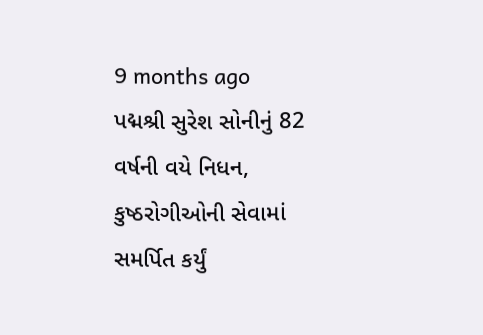9 months ago
પદ્મશ્રી સુરેશ સોનીનું 82 વર્ષની વયે નિધન, કુષ્ઠરોગીઓની સેવામાં સમર્પિત કર્યું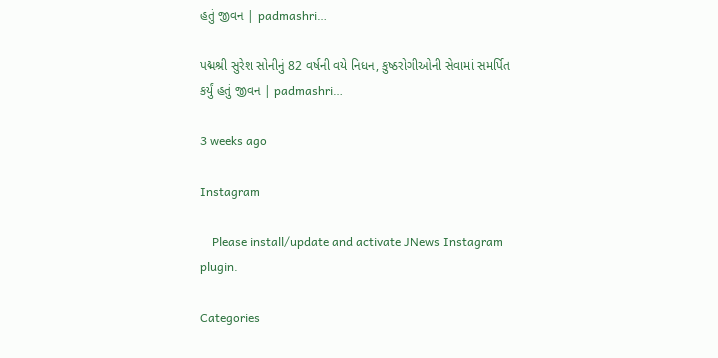હતું જીવન | padmashri…

પદ્મશ્રી સુરેશ સોનીનું 82 વર્ષની વયે નિધન, કુષ્ઠરોગીઓની સેવામાં સમર્પિત કર્યું હતું જીવન | padmashri…

3 weeks ago

Instagram

    Please install/update and activate JNews Instagram plugin.

Categories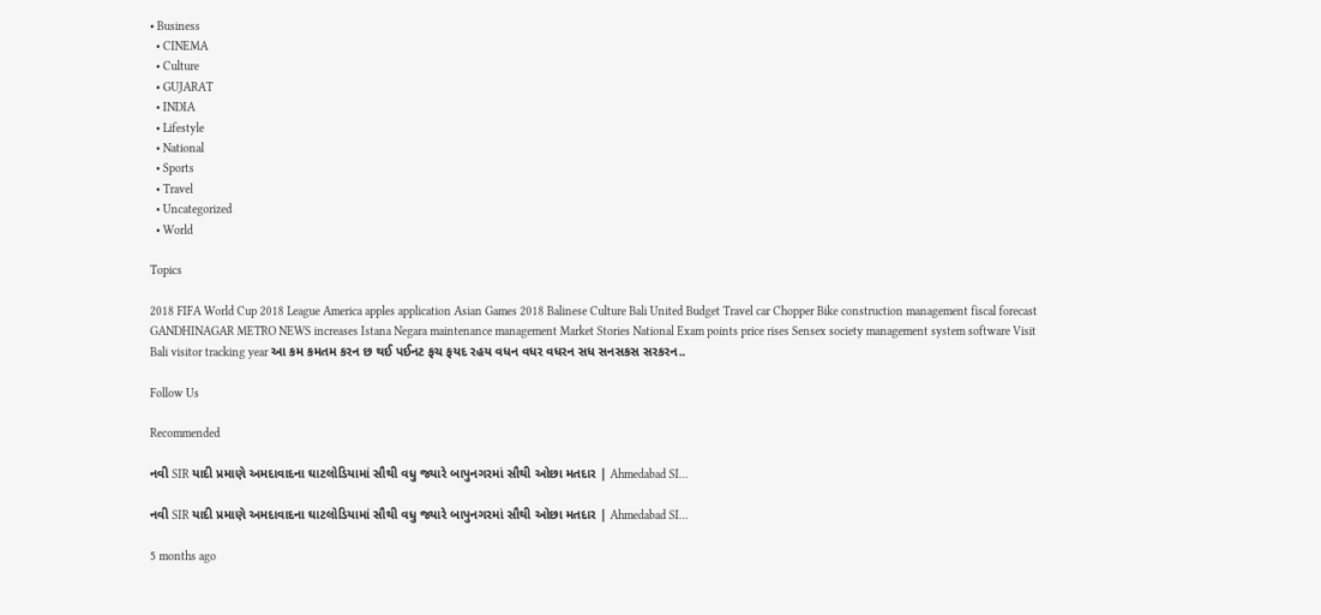• Business
  • CINEMA
  • Culture
  • GUJARAT
  • INDIA
  • Lifestyle
  • National
  • Sports
  • Travel
  • Uncategorized
  • World

Topics

2018 FIFA World Cup 2018 League America apples application Asian Games 2018 Balinese Culture Bali United Budget Travel car Chopper Bike construction management fiscal forecast GANDHINAGAR METRO NEWS increases Istana Negara maintenance management Market Stories National Exam points price rises Sensex society management system software Visit Bali visitor tracking year આ કમ કમતમ કરન છ થઈ પઈનટ ફચ ફયદ રહય વધન વધર વધરન સધ સનસકસ સરકરન..

Follow Us

Recommended

નવી SIR યાદી પ્રમાણે અમદાવાદના ઘાટલોડિયામાં સૌથી વધુ જ્યારે બાપુનગરમાં સૌથી ઓછા મતદાર | Ahmedabad SI…

નવી SIR યાદી પ્રમાણે અમદાવાદના ઘાટલોડિયામાં સૌથી વધુ જ્યારે બાપુનગરમાં સૌથી ઓછા મતદાર | Ahmedabad SI…

5 months ago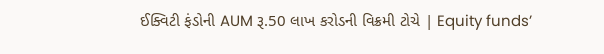ઈક્વિટી ફંડોની AUM રૂ.50 લાખ કરોડની વિક્રમી ટોચે | Equity funds’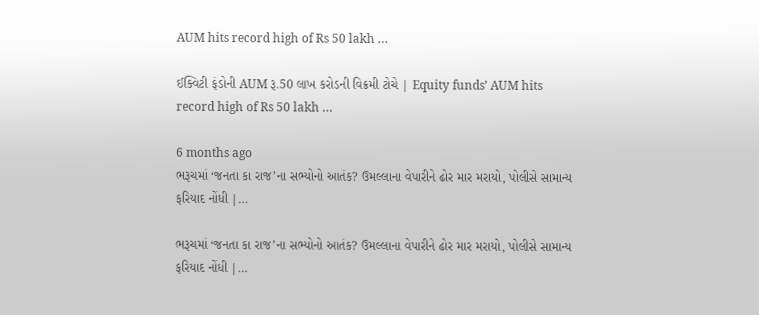AUM hits record high of Rs 50 lakh …

ઈક્વિટી ફંડોની AUM રૂ.50 લાખ કરોડની વિક્રમી ટોચે | Equity funds’ AUM hits record high of Rs 50 lakh …

6 months ago
ભરૂચમાં ‘જનતા કા રાજ’ના સભ્યોનો આતંક? ઉમલ્લાના વેપારીને ઢોર માર મરાયો, પોલીસે સામાન્ય ફરિયાદ નોંધી |…

ભરૂચમાં ‘જનતા કા રાજ’ના સભ્યોનો આતંક? ઉમલ્લાના વેપારીને ઢોર માર મરાયો, પોલીસે સામાન્ય ફરિયાદ નોંધી |…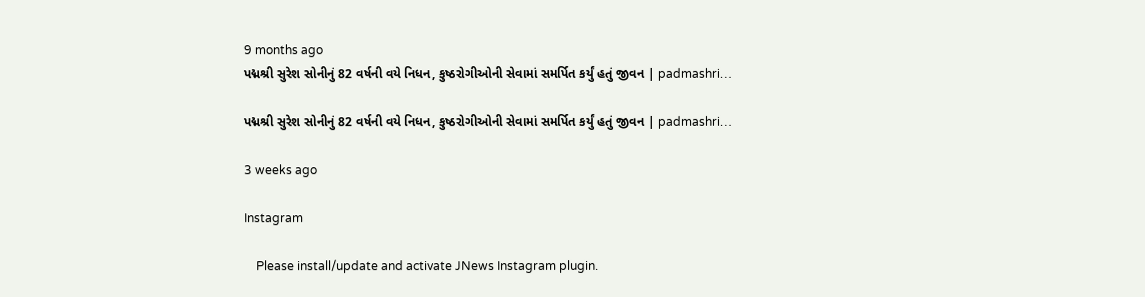9 months ago
પદ્મશ્રી સુરેશ સોનીનું 82 વર્ષની વયે નિધન, કુષ્ઠરોગીઓની સેવામાં સમર્પિત કર્યું હતું જીવન | padmashri…

પદ્મશ્રી સુરેશ સોનીનું 82 વર્ષની વયે નિધન, કુષ્ઠરોગીઓની સેવામાં સમર્પિત કર્યું હતું જીવન | padmashri…

3 weeks ago

Instagram

    Please install/update and activate JNews Instagram plugin.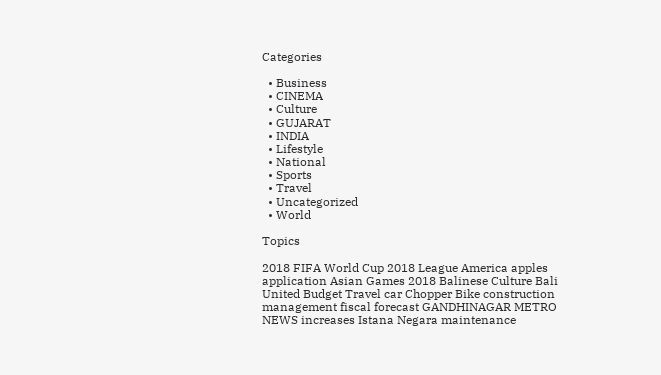Categories

  • Business
  • CINEMA
  • Culture
  • GUJARAT
  • INDIA
  • Lifestyle
  • National
  • Sports
  • Travel
  • Uncategorized
  • World

Topics

2018 FIFA World Cup 2018 League America apples application Asian Games 2018 Balinese Culture Bali United Budget Travel car Chopper Bike construction management fiscal forecast GANDHINAGAR METRO NEWS increases Istana Negara maintenance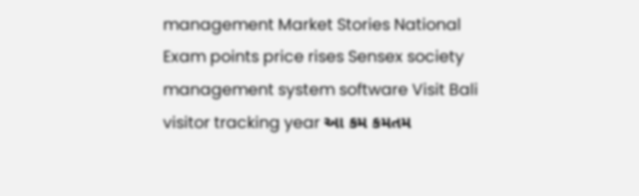management Market Stories National Exam points price rises Sensex society management system software Visit Bali visitor tracking year આ કમ કમતમ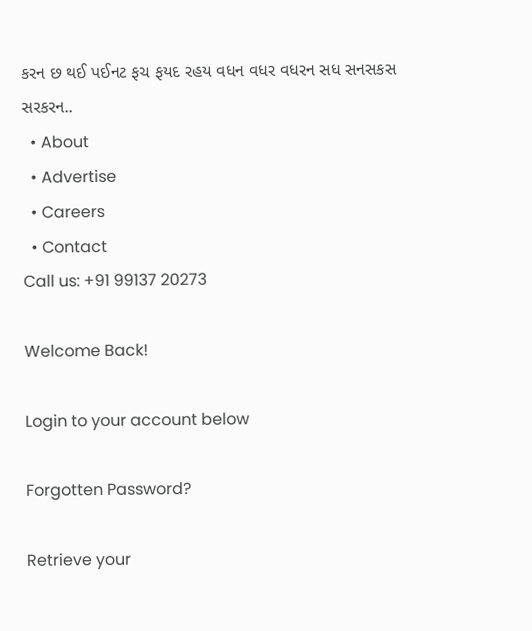કરન છ થઈ પઈનટ ફચ ફયદ રહય વધન વધર વધરન સધ સનસકસ સરકરન..
  • About
  • Advertise
  • Careers
  • Contact
Call us: +91 99137 20273

Welcome Back!

Login to your account below

Forgotten Password?

Retrieve your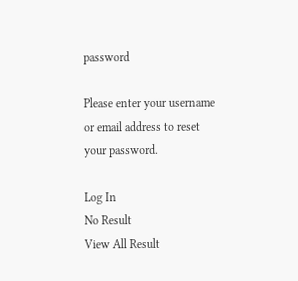password

Please enter your username or email address to reset your password.

Log In
No Result
View All Result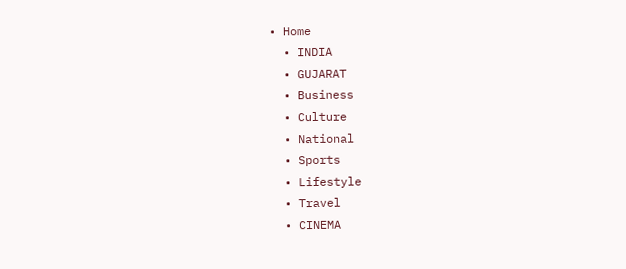• Home
  • INDIA
  • GUJARAT
  • Business
  • Culture
  • National
  • Sports
  • Lifestyle
  • Travel
  • CINEMA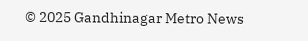© 2025 Gandhinagar Metro News